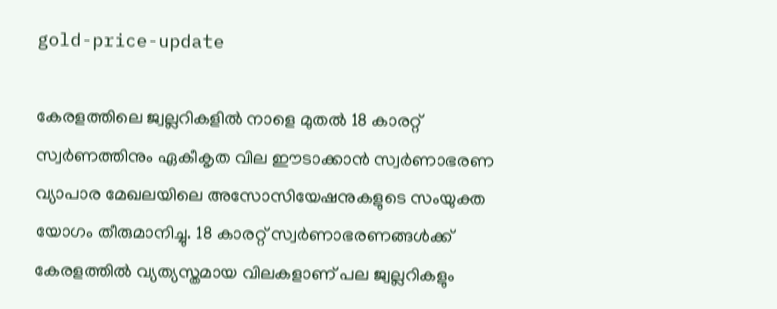gold-price-update

കേരളത്തിലെ ജ്വല്ലറികളിൽ നാളെ മുതൽ 18 കാരറ്റ് സ്വർണത്തിനും ഏകീകൃത വില ഈടാക്കാൻ സ്വർണാഭരണ വ്യാപാര മേഖലയിലെ അസോസിയേഷനുകളുടെ സംയുക്ത യോഗം തീരുമാനിച്ചു. 18 കാരറ്റ് സ്വർണാഭരണങ്ങൾക്ക് കേരളത്തിൽ വ്യത്യസ്തമായ വിലകളാണ് പല ജ്വല്ലറികളും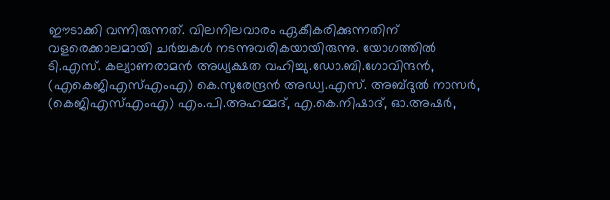ഈടാക്കി വന്നിരുന്നത്. വിലനിലവാരം ഏകീകരിക്കുന്നതിന് വളരെക്കാലമായി ചർച്ചകൾ നടന്നുവരികയായിരുന്നു. യോഗത്തിൽ ടി.എസ്. കല്യാണരാമൻ അധ്യക്ഷത വഹിച്ചു.ഡോ.ബി.ഗോവിന്ദൻ, (എകെജിഎസ്എംഎ) കെ.സുരേന്ദ്രൻ അഡ്വ.എസ്. അബ്ദുൽ നാസർ, (കെജിഎസ്എംഎ) എം.പി.അഹമ്മദ്, എ.കെ.നിഷാദ്, ഓ.അഷർ,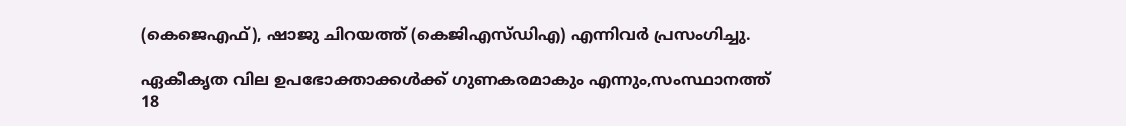(കെജെഎഫ്), ഷാജു ചിറയത്ത് (കെജിഎസ്ഡിഎ) എന്നിവർ പ്രസംഗിച്ചു.

ഏകീകൃത വില ഉപഭോക്താക്കൾക്ക് ഗുണകരമാകും എന്നും,സംസ്ഥാനത്ത് 18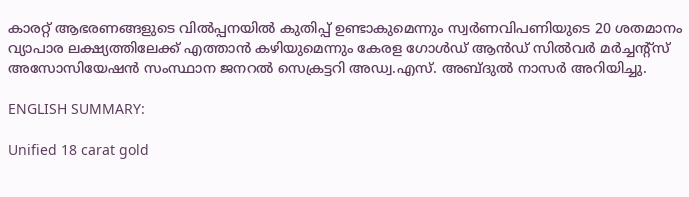കാരറ്റ് ആഭരണങ്ങളുടെ വിൽപ്പനയിൽ കുതിപ്പ് ഉണ്ടാകുമെന്നും സ്വർണവിപണിയുടെ 20 ശതമാനം വ്യാപാര ലക്ഷ്യത്തിലേക്ക് എത്താൻ കഴിയുമെന്നും കേരള ഗോൾഡ് ആൻഡ് സിൽവർ മർച്ചന്റ്സ് അസോസിയേഷൻ സംസ്ഥാന ജനറൽ സെക്രട്ടറി അഡ്വ.എസ്. അബ്ദുൽ നാസർ അറിയിച്ചു.

ENGLISH SUMMARY:

Unified 18 carat gold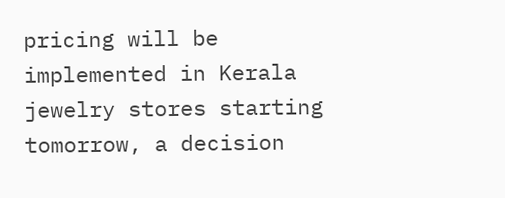pricing will be implemented in Kerala jewelry stores starting tomorrow, a decision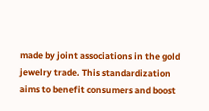made by joint associations in the gold jewelry trade. This standardization aims to benefit consumers and boost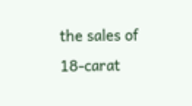the sales of 18-carat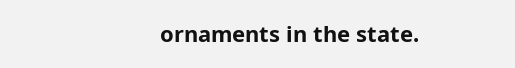ornaments in the state.